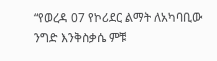“የወረዳ 07 የኮሪደር ልማት ለአካባቢው ንግድ እንቅስቃሴ ምቹ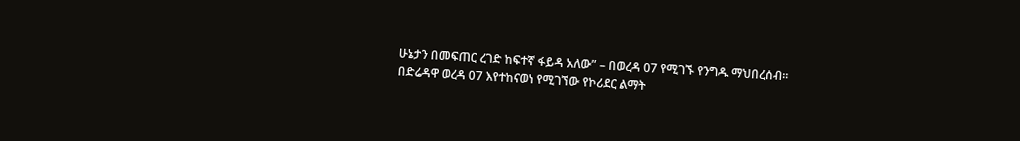ሁኔታን በመፍጠር ረገድ ከፍተኛ ፋይዳ አለው” – በወረዳ 07 የሚገኙ የንግዱ ማህበረሰብ።
በድሬዳዋ ወረዳ 07 እየተከናወነ የሚገኘው የኮሪደር ልማት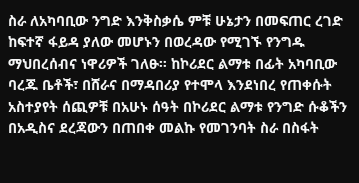ስራ ለአካባቢው ንግድ እንቅስቃሴ ምቹ ሁኔታን በመፍጠር ረገድ ከፍተኛ ፋይዳ ያለው መሆኑን በወረዳው የሚገኙ የንግዱ ማህበረሰብና ነዋሪዎች ገለፁ። ከኮሪደር ልማቱ በፊት አካባቢው ባረጁ ቤቶች፣ በሸራና በማዳበሪያ የተሞላ እንደነበረ የጠቀሱት አስተያየት ሰጪዎቹ በአሁኑ ሰዓት በኮሪደር ልማቱ የንግድ ሱቆችን በአዲስና ደረጃውን በጠበቀ መልኩ የመገንባት ስራ በስፋት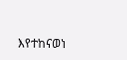እየተከናወነ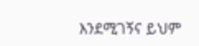እንደሚገኝና ይህም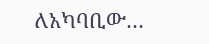ለአካባቢው…